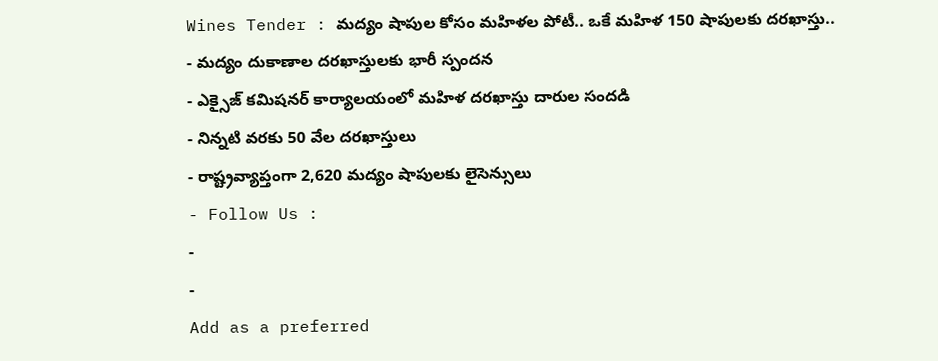Wines Tender : మద్యం షాపుల కోసం మహిళల పోటీ.. ఒకే మహిళ 150 షాపులకు దరఖాస్తు..
- మద్యం దుకాణాల దరఖాస్తులకు భారీ స్పందన
- ఎక్సైజ్ కమిషనర్ కార్యాలయంలో మహిళ దరఖాస్తు దారుల సందడి
- నిన్నటి వరకు 50 వేల దరఖాస్తులు
- రాష్ట్రవ్యాప్తంగా 2,620 మద్యం షాపులకు లైసెన్సులు
- Follow Us :
-
-
Add as a preferred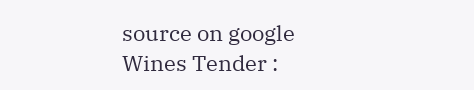source on google
Wines Tender :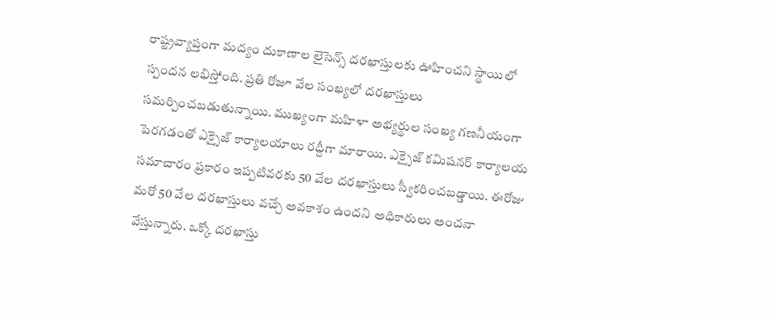రాష్ట్రవ్యాప్తంగా మద్యం దుకాణాల లైసెన్స్ దరఖాస్తులకు ఊహించని స్థాయిలో స్పందన లభిస్తోంది. ప్రతి రోజూ వేల సంఖ్యలో దరఖాస్తులు సమర్పించబడుతున్నాయి. ముఖ్యంగా మహిళా అభ్యర్థుల సంఖ్య గణనీయంగా పెరగడంతో ఎక్సైజ్ కార్యాలయాలు రద్దీగా మారాయి. ఎక్సైజ్ కమిషనర్ కార్యాలయ సమాచారం ప్రకారం ఇప్పటివరకు 50 వేల దరఖాస్తులు స్వీకరించబడ్డాయి. ఈరోజు మరో 50 వేల దరఖాస్తులు వచ్చే అవకాశం ఉందని అధికారులు అంచనా వేస్తున్నారు. ఒక్కో దరఖాస్తు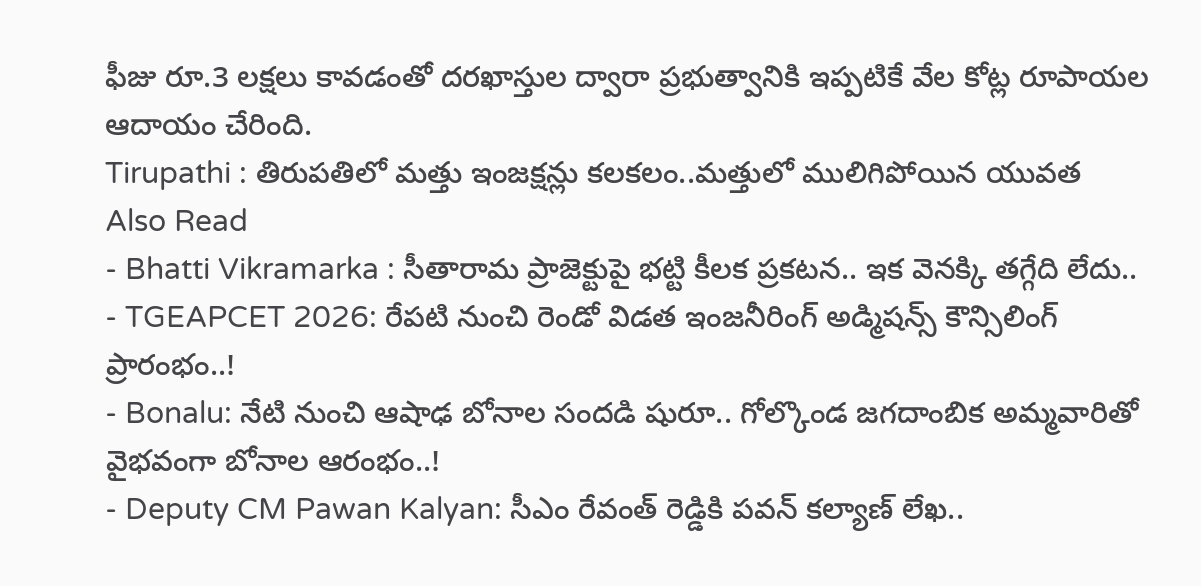ఫీజు రూ.3 లక్షలు కావడంతో దరఖాస్తుల ద్వారా ప్రభుత్వానికి ఇప్పటికే వేల కోట్ల రూపాయల ఆదాయం చేరింది.
Tirupathi : తిరుపతిలో మత్తు ఇంజక్షన్లు కలకలం..మత్తులో ములిగిపోయిన యువత
Also Read
- Bhatti Vikramarka : సీతారామ ప్రాజెక్టుపై భట్టి కీలక ప్రకటన.. ఇక వెనక్కి తగ్గేది లేదు..
- TGEAPCET 2026: రేపటి నుంచి రెండో విడత ఇంజనీరింగ్ అడ్మిషన్స్ కౌన్సిలింగ్ ప్రారంభం..!
- Bonalu: నేటి నుంచి ఆషాఢ బోనాల సందడి షురూ.. గోల్కొండ జగదాంబిక అమ్మవారితో వైభవంగా బోనాల ఆరంభం..!
- Deputy CM Pawan Kalyan: సీఎం రేవంత్ రెడ్డికి పవన్ కల్యాణ్ లేఖ..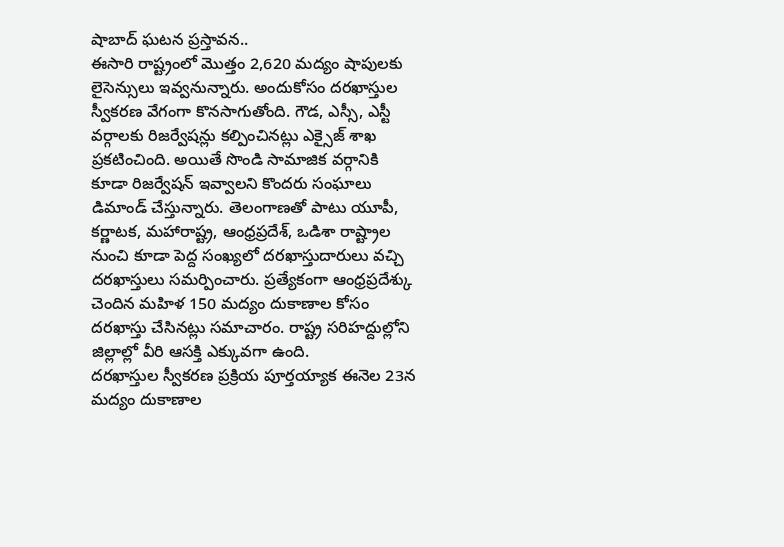షాబాద్ ఘటన ప్రస్తావన..
ఈసారి రాష్ట్రంలో మొత్తం 2,620 మద్యం షాపులకు లైసెన్సులు ఇవ్వనున్నారు. అందుకోసం దరఖాస్తుల స్వీకరణ వేగంగా కొనసాగుతోంది. గౌడ, ఎస్సీ, ఎస్టీ వర్గాలకు రిజర్వేషన్లు కల్పించినట్లు ఎక్సైజ్ శాఖ ప్రకటించింది. అయితే సొండి సామాజిక వర్గానికి కూడా రిజర్వేషన్ ఇవ్వాలని కొందరు సంఘాలు డిమాండ్ చేస్తున్నారు. తెలంగాణతో పాటు యూపీ, కర్ణాటక, మహారాష్ట్ర, ఆంధ్రప్రదేశ్, ఒడిశా రాష్ట్రాల నుంచి కూడా పెద్ద సంఖ్యలో దరఖాస్తుదారులు వచ్చి దరఖాస్తులు సమర్పించారు. ప్రత్యేకంగా ఆంధ్రప్రదేశ్కు చెందిన మహిళ 150 మద్యం దుకాణాల కోసం దరఖాస్తు చేసినట్లు సమాచారం. రాష్ట్ర సరిహద్దుల్లోని జిల్లాల్లో వీరి ఆసక్తి ఎక్కువగా ఉంది.
దరఖాస్తుల స్వీకరణ ప్రక్రియ పూర్తయ్యాక ఈనెల 23న మద్యం దుకాణాల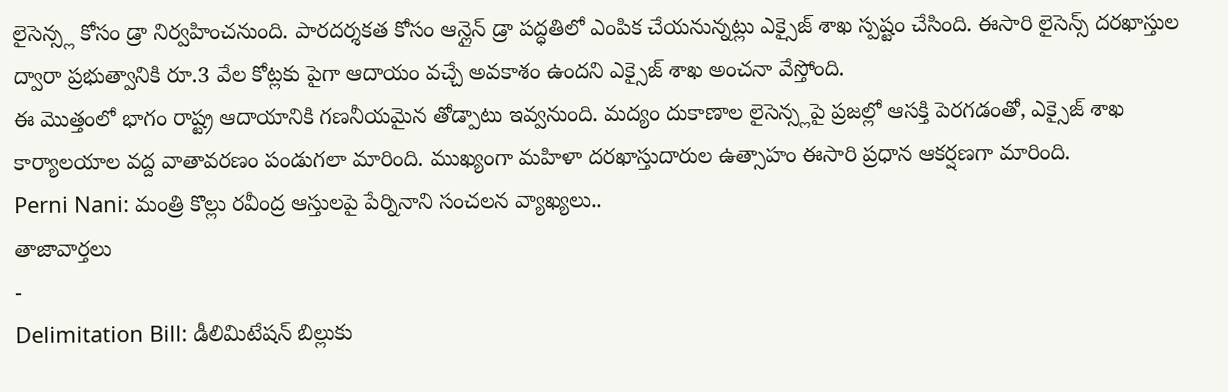లైసెన్స్ల కోసం డ్రా నిర్వహించనుంది. పారదర్శకత కోసం ఆన్లైన్ డ్రా పద్ధతిలో ఎంపిక చేయనున్నట్లు ఎక్సైజ్ శాఖ స్పష్టం చేసింది. ఈసారి లైసెన్స్ దరఖాస్తుల ద్వారా ప్రభుత్వానికి రూ.3 వేల కోట్లకు పైగా ఆదాయం వచ్చే అవకాశం ఉందని ఎక్సైజ్ శాఖ అంచనా వేస్తోంది.
ఈ మొత్తంలో భాగం రాష్ట్ర ఆదాయానికి గణనీయమైన తోడ్పాటు ఇవ్వనుంది. మద్యం దుకాణాల లైసెన్స్లపై ప్రజల్లో ఆసక్తి పెరగడంతో, ఎక్సైజ్ శాఖ కార్యాలయాల వద్ద వాతావరణం పండుగలా మారింది. ముఖ్యంగా మహిళా దరఖాస్తుదారుల ఉత్సాహం ఈసారి ప్రధాన ఆకర్షణగా మారింది.
Perni Nani: మంత్రి కొల్లు రవీంద్ర ఆస్తులపై పేర్నినాని సంచలన వ్యాఖ్యలు..
తాజావార్తలు
-
Delimitation Bill: డీలిమిటేషన్ బిల్లుకు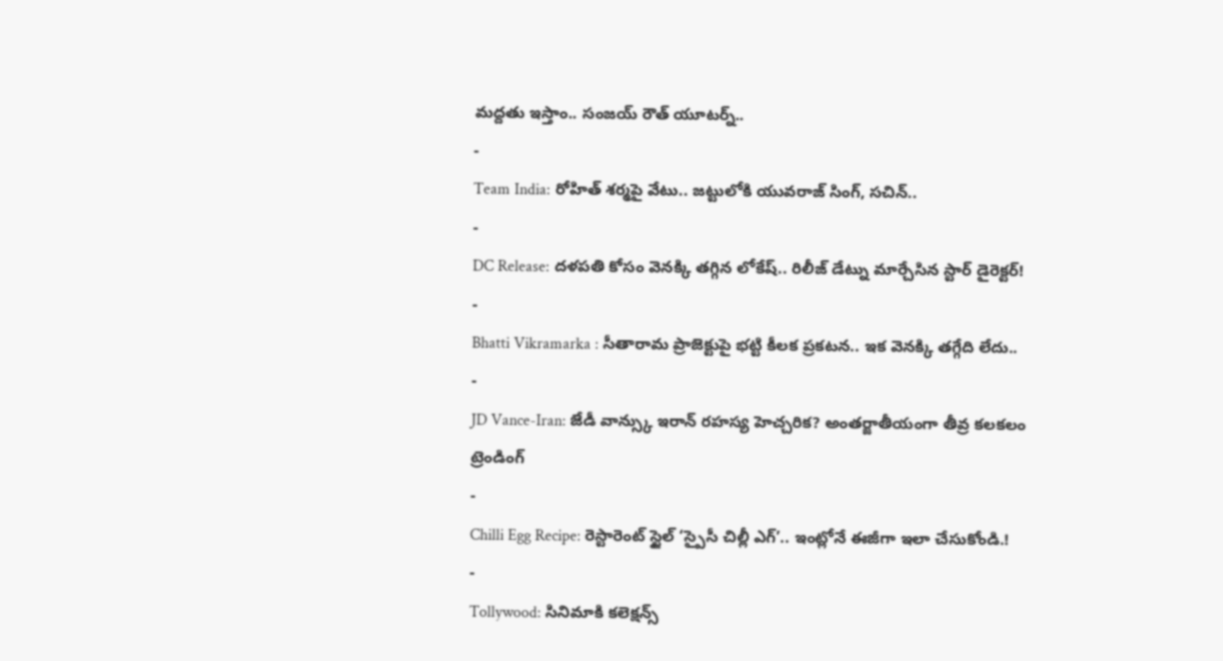మద్దతు ఇస్తాం.. సంజయ్ రౌత్ యూటర్న్..
-
Team India: రోహిత్ శర్మపై వేటు.. జట్టులోకి యువరాజ్ సింగ్, సచిన్..
-
DC Release: దళపతి కోసం వెనక్కి తగ్గిన లోకేష్.. రిలీజ్ డేట్ను మార్చేసిన స్టార్ డైరెక్టర్!
-
Bhatti Vikramarka : సీతారామ ప్రాజెక్టుపై భట్టి కీలక ప్రకటన.. ఇక వెనక్కి తగ్గేది లేదు..
-
JD Vance-Iran: జేడీ వాన్స్కు ఇరాన్ రహస్య హెచ్చరిక? అంతర్జాతీయంగా తీవ్ర కలకలం
ట్రెండింగ్
-
Chilli Egg Recipe: రెస్టారెంట్ స్టైల్ ‘స్పైసీ చిల్లీ ఎగ్’.. ఇంట్లోనే ఈజీగా ఇలా చేసుకోండి.!
-
Tollywood: సినిమాకి కలెక్షన్స్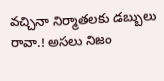వచ్చినా నిర్మాతలకు డబ్బులు రావా.! అసలు నిజం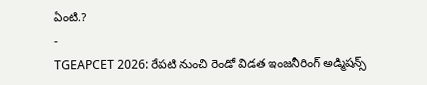ఏంటి.?
-
TGEAPCET 2026: రేపటి నుంచి రెండో విడత ఇంజనీరింగ్ అడ్మిషన్స్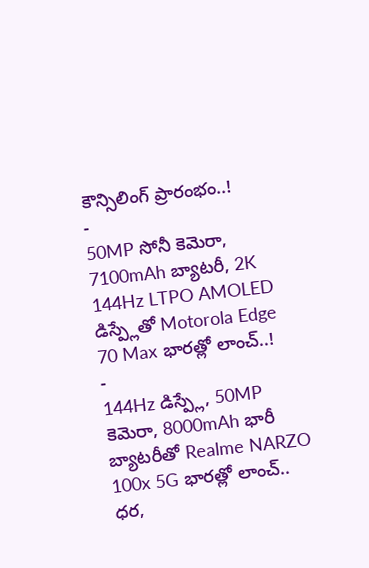కౌన్సిలింగ్ ప్రారంభం..!
-
50MP సోనీ కెమెరా, 7100mAh బ్యాటరీ, 2K 144Hz LTPO AMOLED డిస్ప్లేతో Motorola Edge 70 Max భారత్లో లాంచ్..!
-
144Hz డిస్ప్లే, 50MP కెమెరా, 8000mAh భారీ బ్యాటరీతో Realme NARZO 100x 5G భారత్లో లాంచ్.. ధర,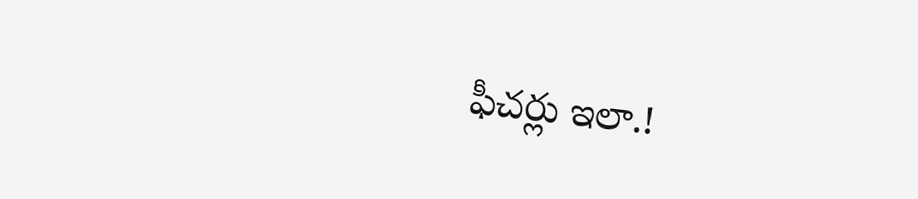ఫీచర్లు ఇలా.!